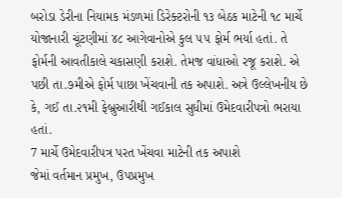બરોડા ડેરીના નિયામક મંડળમાં ડિરેક્ટરોની ૧૩ બેઠક માટેની ૧૮ માર્ચે યોજાનારી ચૂંટણીમાં ૪૮ આગેવાનોએ કુલ ૫૫ ફોર્મ ભર્યા હતાં. તે ફોર્મની આવતીકાલે ચકાસણી કરાશે. તેમજ વાંધાઓ રજૂ કરાશે. એ પછી તા.૭મીએ ફોર્મ પાછા ખેંચવાની તક અપાશે. અત્રે ઉલ્લેખનીય છે કે, ગઈ તા.૨૧મી ફેબ્રુઆરીથી ગઈકાલ સુધીમાં ઉમેદવારીપત્રો ભરાયા હતાં.
7 માર્ચે ઉમેદવારીપત્ર પરત ખેંચવા માટેની તક અપાશે
જેમાં વર્તમાન પ્રમુખ, ઉપપ્રમુખ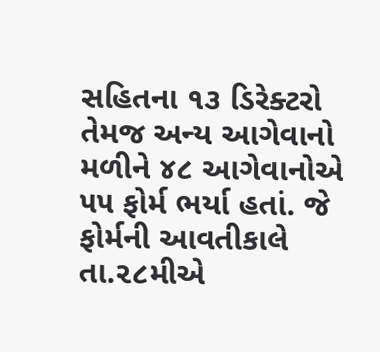સહિતના ૧૩ ડિરેક્ટરો તેમજ અન્ય આગેવાનો મળીને ૪૮ આગેવાનોએ ૫૫ ફોર્મ ભર્યા હતાં. જે ફોર્મની આવતીકાલે તા.૨૮મીએ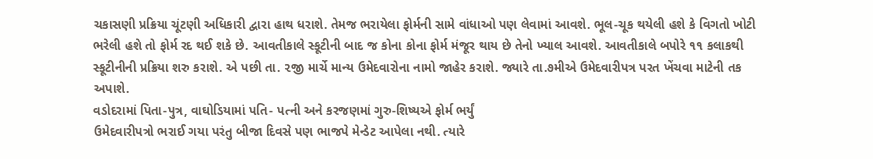ચકાસણી પ્રક્રિયા ચૂંટણી અધિકારી દ્વારા હાથ ધરાશે. તેમજ ભરાયેલા ફોર્મની સામે વાંધાઓ પણ લેવામાં આવશે. ભૂલ-ચૂક થયેલી હશે કે વિગતો ખોટી ભરેલી હશે તો ફોર્મ રદ થઈ શકે છે. આવતીકાલે સ્કૂટીની બાદ જ કોના કોના ફોર્મ મંજૂર થાય છે તેનો ખ્યાલ આવશે. આવતીકાલે બપોરે ૧૧ કલાકથી સ્કૂટીનીની પ્રક્રિયા શરુ કરાશે. એ પછી તા. ૨જી માર્ચે માન્ય ઉમેદવારોના નામો જાહેર કરાશે. જ્યારે તા.૭મીએ ઉમેદવારીપત્ર પરત ખેંચવા માટેની તક અપાશે.
વડોદરામાં પિતા-પુત્ર, વાઘોડિયામાં પતિ- પત્ની અને કરજણમાં ગુરુ-શિષ્યએ ફોર્મ ભર્યું
ઉમેદવારીપત્રો ભરાઈ ગયા પરંતુ બીજા દિવસે પણ ભાજપે મેન્ડેટ આપેલા નથી. ત્યારે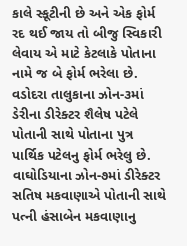કાલે સ્કૂટીની છે અને એક ફોર્મ રદ થઈ જાય તો બીજુ સ્વિકારી લેવાય એ માટે કેટલાકે પોતાના નામે જ બે ફોર્મ ભરેલા છે. વડોદરા તાલુકાના ઝોન-૩માં ડેરીના ડીરેક્ટર શૈલેષ પટેલે પોતાની સાથે પોતાના પુત્ર પાર્થિક પટેલનુ ફોર્મ ભરેલુ છે. વાઘોડિયાના ઝોન-૭માં ડીરેક્ટર સતિષ મકવાણાએ પોતાની સાથે પત્ની હંસાબેન મકવાણાનુ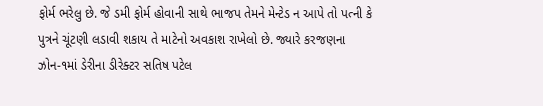ફોર્મ ભરેલુ છે. જે ડમી ફોર્મ હોવાની સાથે ભાજપ તેમને મેન્ટેડ ન આપે તો પત્ની કે પુત્રને ચૂંટણી લડાવી શકાય તે માટેનો અવકાશ રાખેલો છે. જ્યારે કરજણના ઝોન-૧માં ડેરીના ડીરેક્ટર સતિષ પટેલ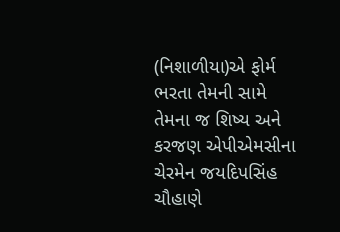(નિશાળીયા)એ ફોર્મ ભરતા તેમની સામે તેમના જ શિષ્ય અને કરજણ એપીએમસીના ચેરમેન જયદિપસિંહ ચૌહાણે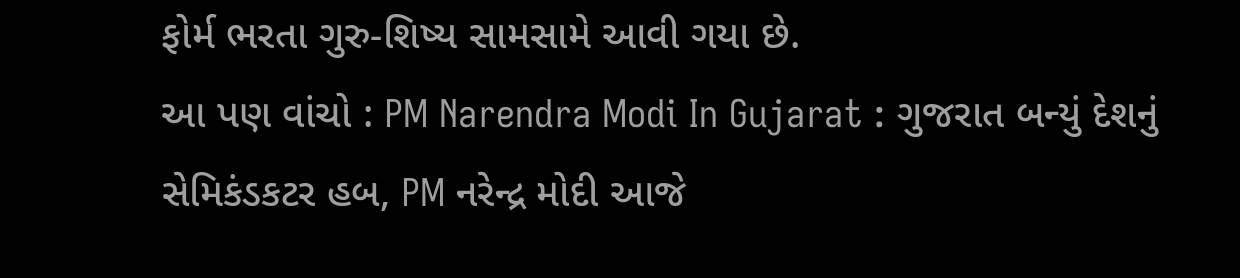ફોર્મ ભરતા ગુરુ-શિષ્ય સામસામે આવી ગયા છે.
આ પણ વાંચો : PM Narendra Modi In Gujarat : ગુજરાત બન્યું દેશનું સેમિકંડકટર હબ, PM નરેન્દ્ર મોદી આજે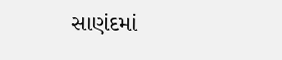સાણંદમાં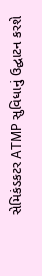સેમિકંડકટર ATMP સુવિધાનું ઉદ્ઘાટન કરશે